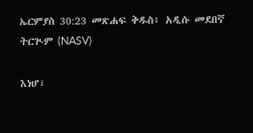ኤርምያስ 30:23 መጽሐፍ ቅዱስ፥ አዲሱ መደበኛ ትርጒም (NASV)

እነሆ፣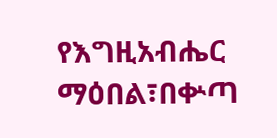የእግዚአብሔር ማዕበል፣በቍጣ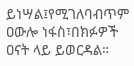ይነሣል፤የሚገለባብጥም ዐውሎ ነፋስ፣በክፉዎች ዐናት ላይ ይወርዳል።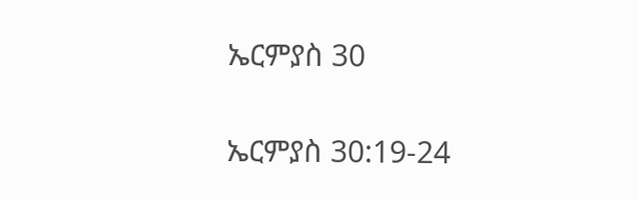ኤርምያስ 30

ኤርምያስ 30:19-24